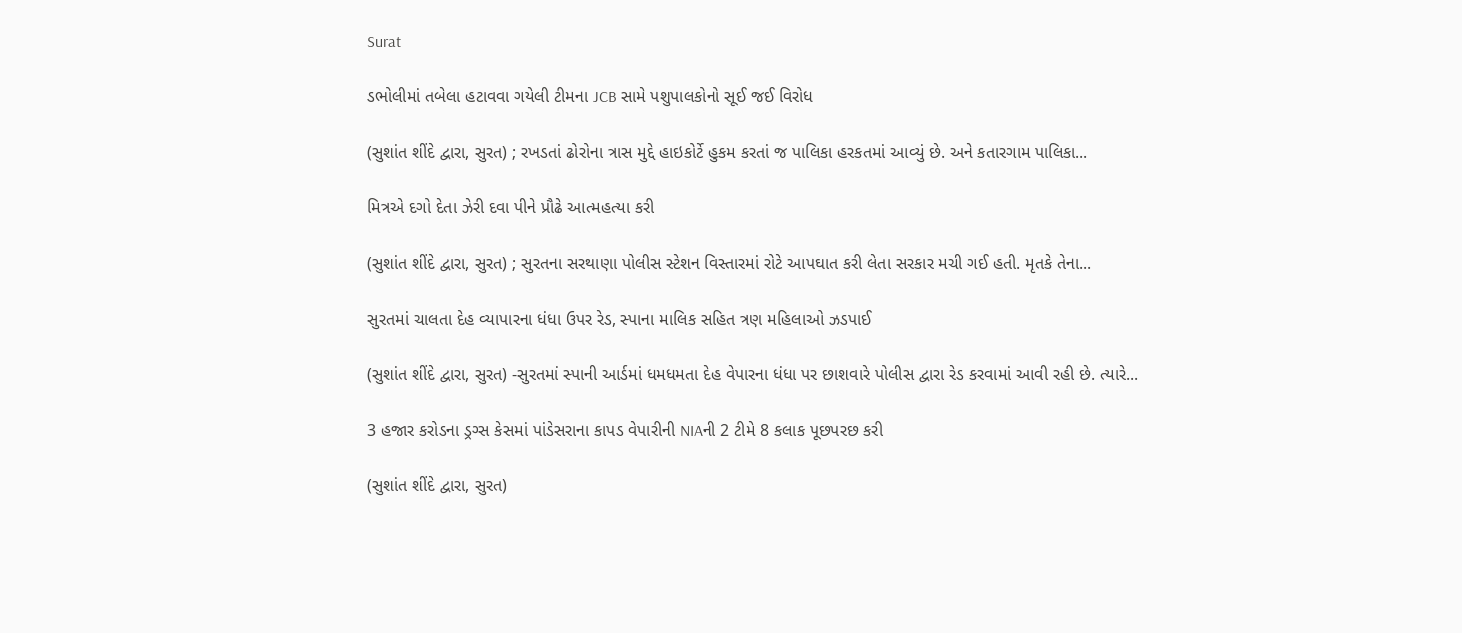Surat

ડભોલીમાં તબેલા હટાવવા ગયેલી ટીમના JCB સામે પશુપાલકોનો સૂઈ જઈ વિરોધ

(સુશાંત શીંદે દ્વારા, સુરત) ; રખડતાં ઢોરોના ત્રાસ મુદ્દે હાઇકોર્ટે હુકમ કરતાં જ પાલિકા હરકતમાં આવ્યું છે. અને કતારગામ પાલિકા...

મિત્રએ દગો દેતા ઝેરી દવા પીને પ્રૌઢે આત્મહત્યા કરી

(સુશાંત શીંદે દ્વારા, સુરત) ; સુરતના સરથાણા પોલીસ સ્ટેશન વિસ્તારમાં રોટે આપઘાત કરી લેતા સરકાર મચી ગઈ હતી. મૃતકે તેના...

સુરતમાં ચાલતા દેહ વ્યાપારના ધંધા ઉપર રેડ, સ્પાના માલિક સહિત ત્રણ મહિલાઓ ઝડપાઈ

(સુશાંત શીંદે દ્વારા, સુરત) -સુરતમાં સ્પાની આર્ડમાં ધમધમતા દેહ વેપારના ધંધા પર છાશવારે પોલીસ દ્વારા રેડ કરવામાં આવી રહી છે. ત્યારે...

3 હજાર કરોડના ડ્રગ્સ કેસમાં પાંડેસરાના કાપડ વેપારીની NIAની 2 ટીમે 8 કલાક પૂછપરછ કરી

(સુશાંત શીંદે દ્વારા, સુરત)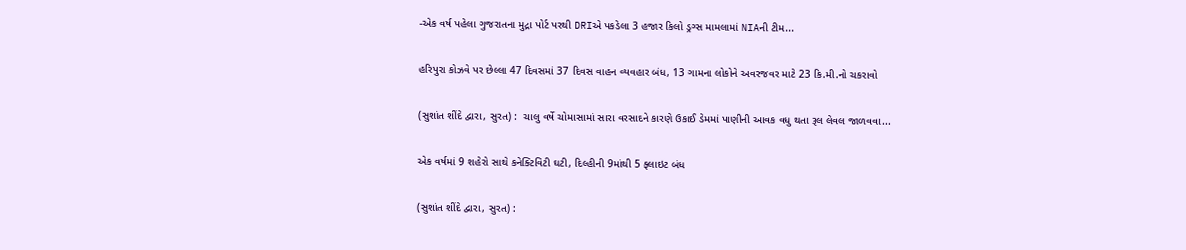-એક વર્ષ પહેલા ગુજરાતના મુદ્રા પોર્ટ પરથી DRIએ પકડેલા 3 હજાર કિલો ડ્રગ્સ મામલામાં NIAની ટીમ...

હરિપુરા કોઝવે પર છેલ્લા 47 દિવસમાં 37 દિવસ વાહન વ્યવહાર બંધ, 13 ગામના લોકોને અવરજવર માટે 23 કિ.મી.નો ચકરાવો

(સુશાંત શીંદે દ્વારા, સુરત) :  ચાલુ વર્ષે ચોમાસામાં સારા વરસાદને કારણે ઉકાઈ ડેમમાં પાણીની આવક વધુ થતા રૂલ લેવલ જાળવવા...

એક વર્ષમાં 9 શહેરો સાથે કનેક્ટિવિટી ઘટી, દિલ્હીની 9માંથી 5 ફ્લાઇટ બંધ

(સુશાંત શીંદે દ્વારા, સુરત) :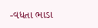-વધતા ભાડા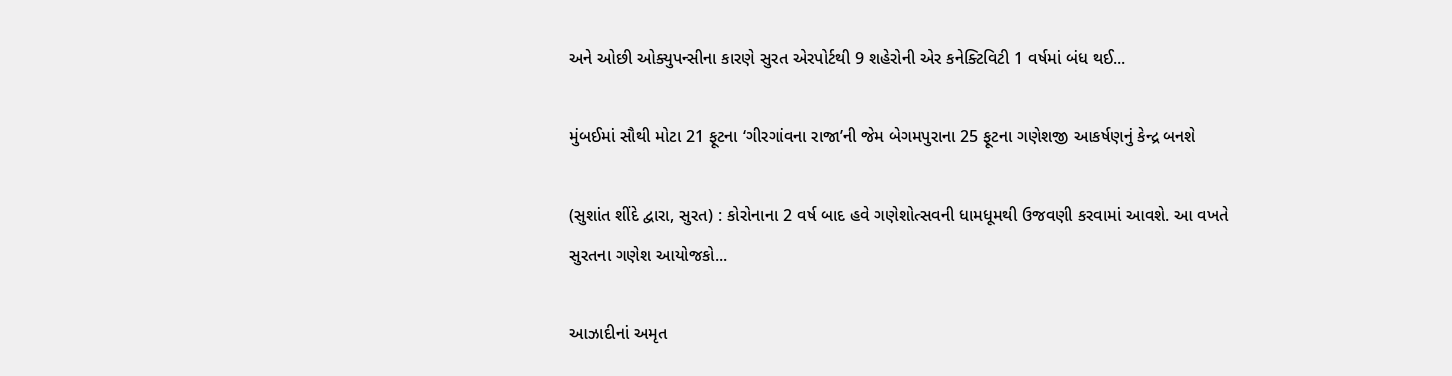અને ઓછી ઓક્યુપન્સીના કારણે સુરત એરપોર્ટથી 9 શહેરોની એર કનેક્ટિવિટી 1 વર્ષમાં બંધ થઈ...

મુંબઈમાં સૌથી મોટા 21 ફૂટના ‘ગીરગાંવના રાજા’ની જેમ બેગમપુરાના 25 ફૂટના ગણેશજી આકર્ષણનું કેન્દ્ર બનશે

(સુશાંત શીંદે દ્વારા, સુરત) : કોરોનાના 2 વર્ષ બાદ હવે ગણેશોત્સવની ધામધૂમથી ઉજવણી કરવામાં આવશે. આ વખતે સુરતના ગણેશ આયોજકો...

આઝાદીનાં અમૃત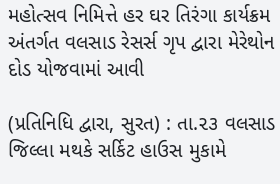મહોત્સવ નિમિત્તે હર ઘર તિરંગા કાર્યક્રમ અંતર્ગત વલસાડ રેસર્સ ગૃપ દ્વારા મેરેથોન દોડ યોજવામાં આવી

(પ્રતિનિધિ દ્વારા, સુરત) : તા.૨૩ વલસાડ જિલ્લા મથકે સર્કિટ હાઉસ મુકામે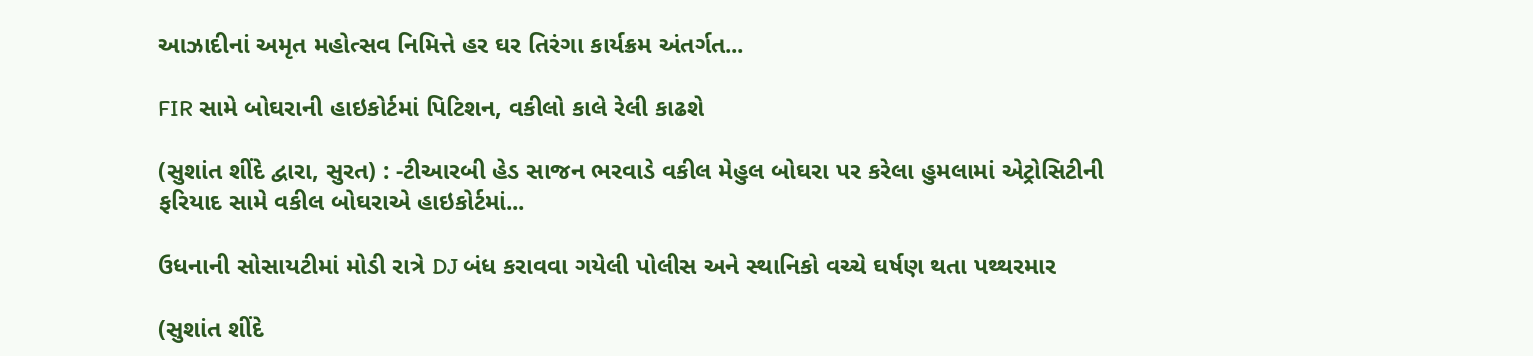આઝાદીનાં અમૃત મહોત્સવ નિમિત્તે હર ઘર તિરંગા કાર્યક્રમ અંતર્ગત...

FIR સામે બોઘરાની હાઇકોર્ટમાં પિટિશન, વકીલો કાલે રેલી કાઢશે

(સુશાંત શીંદે દ્વારા, સુરત) : -ટીઆરબી હેડ સાજન ભરવાડે વકીલ મેહુલ બોઘરા પર કરેલા હુમલામાં એટ્રોસિટીની ફરિયાદ સામે વકીલ બોઘરાએ હાઇકોર્ટમાં...

ઉધનાની સોસાયટીમાં મોડી રાત્રે DJ બંધ કરાવવા ગયેલી પોલીસ અને સ્થાનિકો વચ્ચે ઘર્ષણ થતા પથ્થરમાર

(સુશાંત શીંદે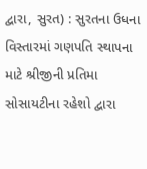દ્વારા, સુરત) : સુરતના ઉધના વિસ્તારમાં ગણપતિ સ્થાપના માટે શ્રીજીની પ્રતિમા સોસાયટીના રહેશો દ્વારા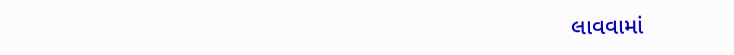લાવવામાં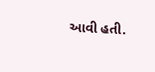આવી હતી.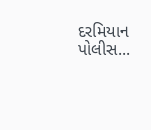દરમિયાન પોલીસ...